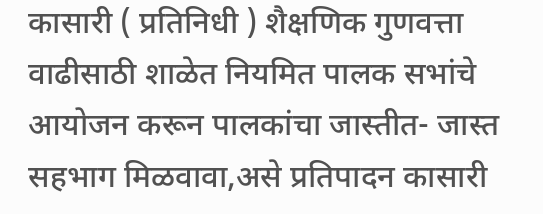कासारी ( प्रतिनिधी ) शैक्षणिक गुणवत्ता वाढीसाठी शाळेत नियमित पालक सभांचे आयोजन करून पालकांचा जास्तीत- जास्त सहभाग मिळवावा,असे प्रतिपादन कासारी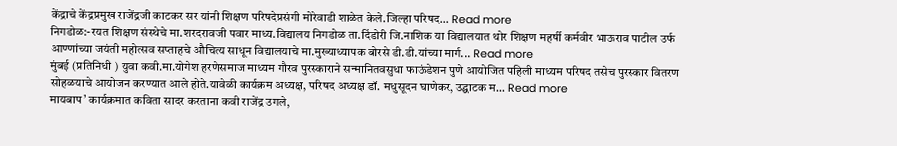केंद्राचे केंद्रप्रमुख राजेंद्रजी काटकर सर यांनी शिक्षण परिषदेप्रसंगी मोरेवाडी शाळेत केले.जिल्हा परिषद... Read more
निगडोळ:-रयत शिक्षण संस्थेचे मा.शरदरावजी पवार माध्य.विद्यालय निगडोळ ता.दिंडोरी जि.नाशिक या विद्यालयात थोर शिक्षण महर्षी कर्मवीर भाऊराव पाटील उर्फ आण्णांच्या जयंती महोत्सव सप्ताहचे औचित्य साधून विद्यालयाचे मा.मुख्याध्यापक बोरसे डी.डी.यांच्या मार्ग... Read more
मुंबई (प्रतिनिधी ) युवा कवी.मा.योगेश हरणेसमाज माध्यम गौरव पुरस्काराने सन्मानितवसुधा फाऊंडेशन पुणे आयोजित पहिली माध्यम परिषद तसेच पुरस्कार वितरण सोहळयाचे आयोजन करण्यात आले होते.यावेळी कार्यक्रम अध्यक्ष, परिषद अध्यक्ष डॉ. मधुसूदन घाणेकर, उद्घाटक म... Read more
मायबाप’ कार्यक्रमात कविता सादर करताना कवी राजेंद्र उगले,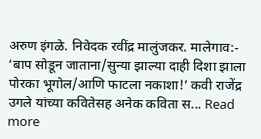अरुण इंगळे. निवेदक रवींद्र मालुंजकर. मालेगाव:- ‘बाप सोडून जाताना/सुन्या झाल्या दाही दिशा झाला पोरका भूगोल/आणि फाटला नकाशा!’ कवी राजेंद्र उगले यांच्या कवितेसह अनेक कविता स... Read more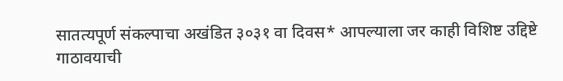सातत्यपूर्ण संकल्पाचा अखंडित ३०३१ वा दिवस* आपल्याला जर काही विशिष्ट उद्दिष्टे गाठावयाची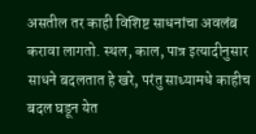असतील तर काही विशिष्ट साधनांचा अवलंब करावा लागतो. स्थल, काल, पात्र इत्यादीनुसार साधने बदलतात हे खरे, परंतु साध्यामधे काहीच बदल घडून येत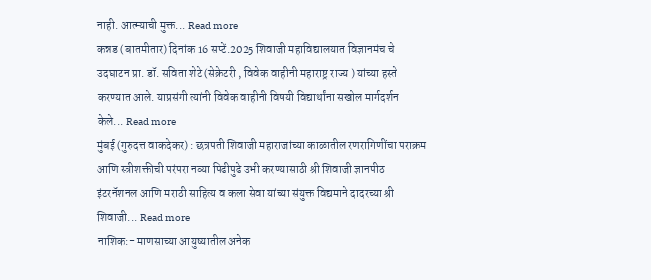नाही. आत्म्याची मुक्त... Read more
कन्नड (बातमीतार) दिनांक 16 सप्टें.2025 शिवाजी महाविद्यालयात विज्ञानमंच चे उदघाटन प्रा. डॉ. सविता शेटे (सेक्रेटरी , विवेक वाहीनी महाराष्ट्र राज्य ) यांच्या हस्ते करण्यात आले. याप्रसंगी त्यांनी विवेक वाहीनी विषयी विद्यार्थांना सखोल मार्गदर्शन केले... Read more
मुंबई (गुरुदत्त वाकदेकर) : छत्रपती शिवाजी महाराजांच्या काळातील रणरागिणींचा पराक्रम आणि स्त्रीशक्तीची परंपरा नव्या पिढीपुढे उभी करण्यासाठी श्री शिवाजी ज्ञानपीठ इंटरनॅशनल आणि मराठी साहित्य व कला सेवा यांच्या संयुक्त विद्यमाने दादरच्या श्री शिवाजी... Read more
नाशिक:- माणसाच्या आयुष्यातील अनेक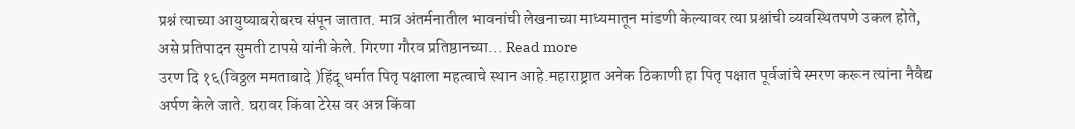प्रश्नं त्याच्या आयुष्याबरोबरच संपून जातात. मात्र अंतर्मनातील भावनांची लेखनाच्या माध्यमातून मांडणी केल्यावर त्या प्रश्नांची व्यवस्थितपणे उकल होते, असे प्रतिपादन सुमती टापसे यांनी केले. गिरणा गौरव प्रतिष्ठानच्या... Read more
उरण दि १६(विठ्ठल ममताबादे )हिंदू धर्मात पितृ पक्षाला महत्वाचे स्थान आहे.महाराष्ट्रात अनेक ठिकाणी हा पितृ पक्षात पूर्वजांचे स्मरण करून त्यांना नैवैद्य अर्पण केले जाते. घरावर किंवा टेरेस वर अन्न किंवा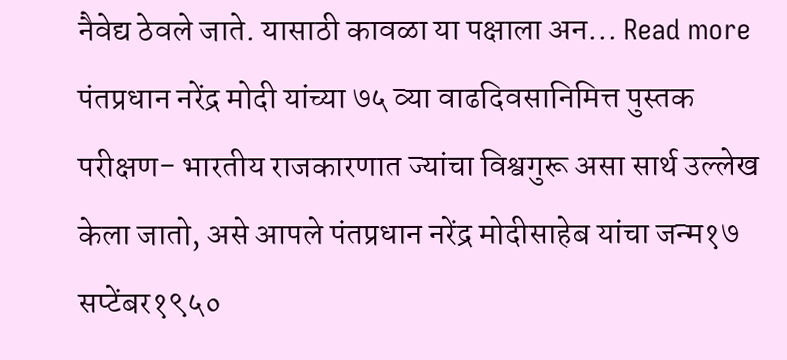नैवेद्य ठेवले जाते. यासाठी कावळा या पक्षाला अन... Read more
पंतप्रधान नरेंद्र मोदी यांच्या ७५ व्या वाढदिवसानिमित्त पुस्तक परीक्षण- भारतीय राजकारणात ज्यांचा विश्वगुरू असा सार्थ उल्लेख केला जातो, असे आपले पंतप्रधान नरेंद्र मोदीसाहेब यांचा जन्म१७ सप्टेंबर१९५०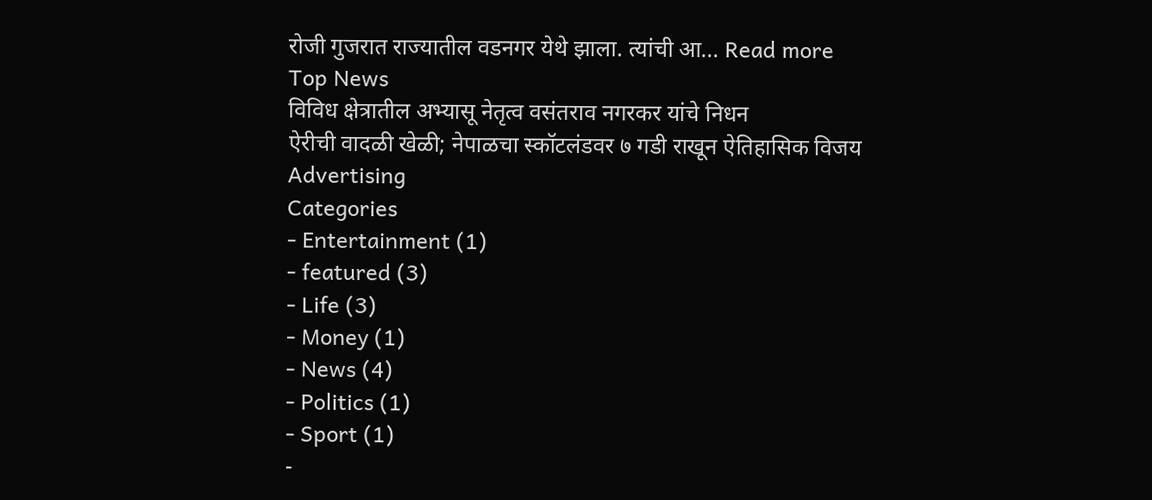रोजी गुजरात राज्यातील वडनगर येथे झाला. त्यांची आ... Read more
Top News
विविध क्षेत्रातील अभ्यासू नेतृत्व वसंतराव नगरकर यांचे निधन
ऐरीची वादळी खेळी; नेपाळचा स्कॉटलंडवर ७ गडी राखून ऐतिहासिक विजय
Advertising
Categories
- Entertainment (1)
- featured (3)
- Life (3)
- Money (1)
- News (4)
- Politics (1)
- Sport (1)
-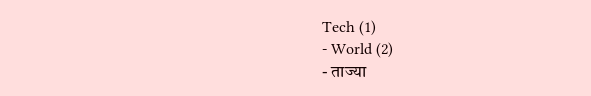Tech (1)
- World (2)
- ताज्या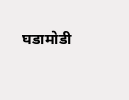घडामोडी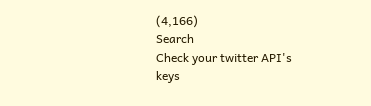(4,166)
Search
Check your twitter API's keys